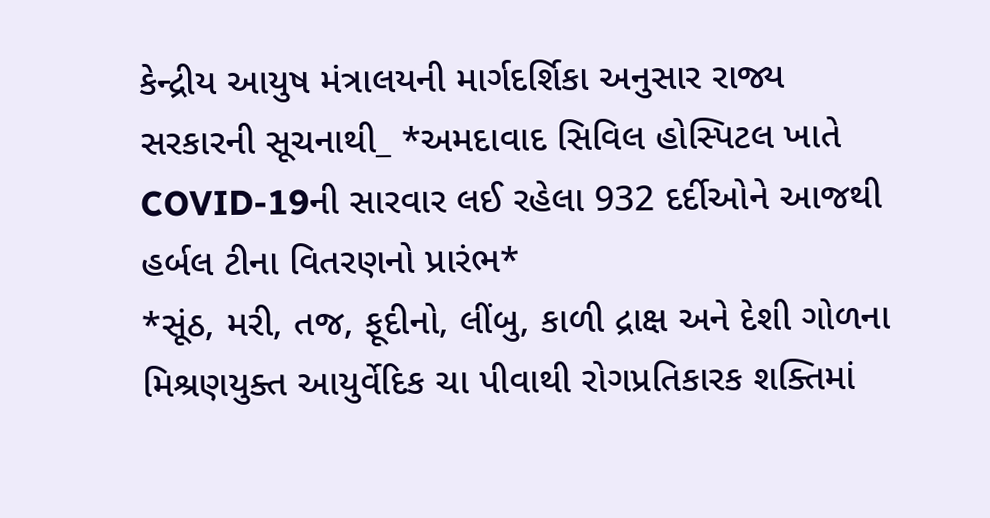કેન્દ્રીય આયુષ મંત્રાલયની માર્ગદર્શિકા અનુસાર રાજ્ય સરકારની સૂચનાથી_ *અમદાવાદ સિવિલ હોસ્પિટલ ખાતે COVID-19ની સારવાર લઈ રહેલા 932 દર્દીઓને આજથી હર્બલ ટીના વિતરણનો પ્રારંભ*
*સૂંઠ, મરી, તજ, ફૂદીનો, લીંબુ, કાળી દ્રાક્ષ અને દેશી ગોળના મિશ્રણયુક્ત આયુર્વેદિક ચા પીવાથી રોગપ્રતિકારક શક્તિમાં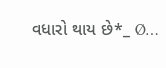વધારો થાય છે*_ Ø…